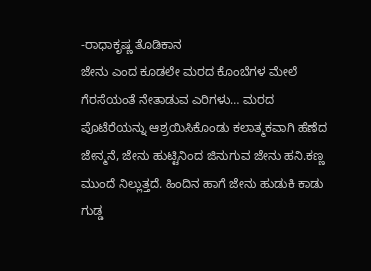-ರಾಧಾಕೃಷ್ಣ ತೊಡಿಕಾನ
ಜೇನು ಎಂದ ಕೂಡಲೇ ಮರದ ಕೊಂಬೆಗಳ ಮೇಲೆ ಗೆರಸೆಯಂತೆ ನೇತಾಡುವ ಎರಿಗಳು… ಮರದ ಪೊಟೆರೆಯನ್ನು ಆಶ್ರಯಿಸಿಕೊಂಡು ಕಲಾತ್ಮಕವಾಗಿ ಹೆಣೆದ ಜೇನ್ಮನೆ, ಜೇನು ಹುಟ್ಟಿನಿಂದ ಜಿನುಗುವ ಜೇನು ಹನಿ.ಕಣ್ಣ ಮುಂದೆ ನಿಲ್ಲುತ್ತದೆ. ಹಿಂದಿನ ಹಾಗೆ ಜೇನು ಹುಡುಕಿ ಕಾಡು ಗುಡ್ಡ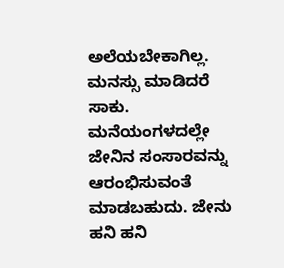ಅಲೆಯಬೇಕಾಗಿಲ್ಲ. ಮನಸ್ಸು ಮಾಡಿದರೆ ಸಾಕು. ಮನೆಯಂಗಳದಲ್ಲೇ ಜೇನಿನ ಸಂಸಾರವನ್ನು ಆರಂಭಿಸುವಂತೆ ಮಾಡಬಹುದು. ಜೇನು ಹನಿ ಹನಿ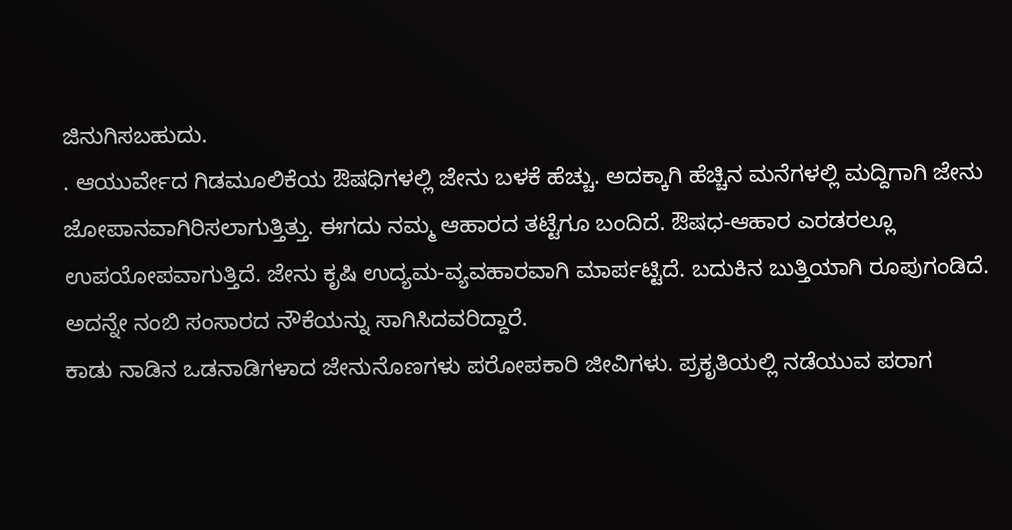ಜಿನುಗಿಸಬಹುದು.
. ಆಯುರ್ವೇದ ಗಿಡಮೂಲಿಕೆಯ ಔಷಧಿಗಳಲ್ಲಿ ಜೇನು ಬಳಕೆ ಹೆಚ್ಚು. ಅದಕ್ಕಾಗಿ ಹೆಚ್ಚಿನ ಮನೆಗಳಲ್ಲಿ ಮದ್ದಿಗಾಗಿ ಜೇನು ಜೋಪಾನವಾಗಿರಿಸಲಾಗುತ್ತಿತ್ತು. ಈಗದು ನಮ್ಮ ಆಹಾರದ ತಟ್ಟೆಗೂ ಬಂದಿದೆ. ಔಷಧ-ಆಹಾರ ಎರಡರಲ್ಲೂ ಉಪಯೋಪವಾಗುತ್ತಿದೆ. ಜೇನು ಕೃಷಿ ಉದ್ಯಮ-ವ್ಯವಹಾರವಾಗಿ ಮಾರ್ಪಟ್ಟಿದೆ. ಬದುಕಿನ ಬುತ್ತಿಯಾಗಿ ರೂಪುಗಂಡಿದೆ. ಅದನ್ನೇ ನಂಬಿ ಸಂಸಾರದ ನೌಕೆಯನ್ನು ಸಾಗಿಸಿದವರಿದ್ದಾರೆ.
ಕಾಡು ನಾಡಿನ ಒಡನಾಡಿಗಳಾದ ಜೇನುನೊಣಗಳು ಪರೋಪಕಾರಿ ಜೀವಿಗಳು. ಪ್ರಕೃತಿಯಲ್ಲಿ ನಡೆಯುವ ಪರಾಗ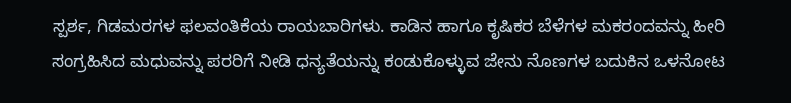ಸ್ಪರ್ಶ, ಗಿಡಮರಗಳ ಫಲವಂತಿಕೆಯ ರಾಯಬಾರಿಗಳು. ಕಾಡಿನ ಹಾಗೂ ಕೃಷಿಕರ ಬೆಳೆಗಳ ಮಕರಂದವನ್ನು ಹೀರಿ ಸಂಗ್ರಹಿಸಿದ ಮಧುವನ್ನು ಪರರಿಗೆ ನೀಡಿ ಧನ್ಯತೆಯನ್ನು ಕಂಡುಕೊಳ್ಳುವ ಜೇನು ನೊಣಗಳ ಬದುಕಿನ ಒಳನೋಟ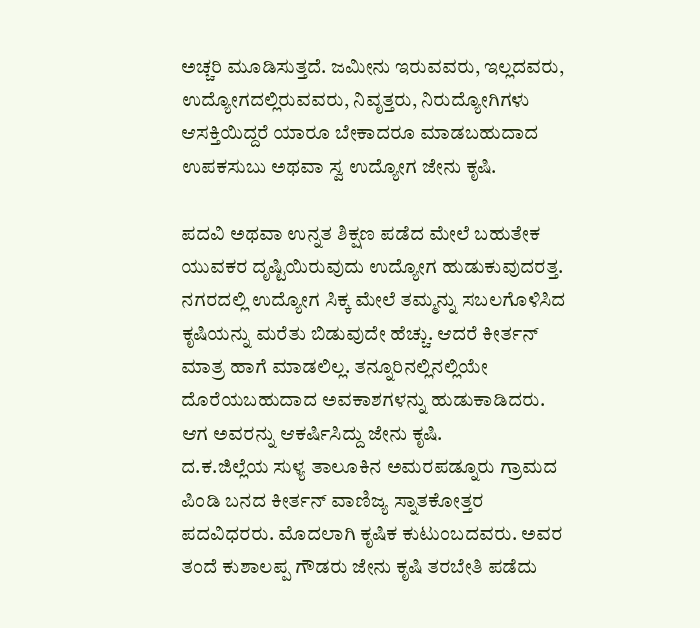ಅಚ್ಚರಿ ಮೂಡಿಸುತ್ತದೆ. ಜಮೀನು ಇರುವವರು, ಇಲ್ಲದವರು, ಉದ್ಯೋಗದಲ್ಲಿರುವವರು, ನಿವೃತ್ತರು, ನಿರುದ್ಯೋಗಿಗಳು ಆಸಕ್ತಿಯಿದ್ದರೆ ಯಾರೂ ಬೇಕಾದರೂ ಮಾಡಬಹುದಾದ ಉಪಕಸುಬು ಅಥವಾ ಸ್ವ ಉದ್ಯೋಗ ಜೇನು ಕೃಷಿ.

ಪದವಿ ಅಥವಾ ಉನ್ನತ ಶಿಕ್ಷಣ ಪಡೆದ ಮೇಲೆ ಬಹುತೇಕ ಯುವಕರ ದೃಷ್ಟಿಯಿರುವುದು ಉದ್ಯೋಗ ಹುಡುಕುವುದರತ್ತ. ನಗರದಲ್ಲಿ ಉದ್ಯೋಗ ಸಿಕ್ಕ ಮೇಲೆ ತಮ್ಮನ್ನು ಸಬಲಗೊಳಿಸಿದ ಕೃಷಿಯನ್ನು ಮರೆತು ಬಿಡುವುದೇ ಹೆಚ್ಚು. ಆದರೆ ಕೀರ್ತನ್ ಮಾತ್ರ ಹಾಗೆ ಮಾಡಲಿಲ್ಲ. ತನ್ನೂರಿನಲ್ಲಿನಲ್ಲಿಯೇ ದೊರೆಯಬಹುದಾದ ಅವಕಾಶಗಳನ್ನು ಹುಡುಕಾಡಿದರು. ಆಗ ಅವರನ್ನು ಆಕರ್ಷಿಸಿದ್ದು ಜೇನು ಕೃಷಿ.
ದ.ಕ.ಜಿಲ್ಲೆಯ ಸುಳ್ಯ ತಾಲೂಕಿನ ಅಮರಪಡ್ನೂರು ಗ್ರಾಮದ ಪಿಂಡಿ ಬನದ ಕೀರ್ತನ್ ವಾಣಿಜ್ಯ ಸ್ನಾತಕೋತ್ತರ ಪದವಿಧರರು. ಮೊದಲಾಗಿ ಕೃಷಿಕ ಕುಟುಂಬದವರು. ಅವರ ತಂದೆ ಕುಶಾಲಪ್ಪ ಗೌಡರು ಜೇನು ಕೃಷಿ ತರಬೇತಿ ಪಡೆದು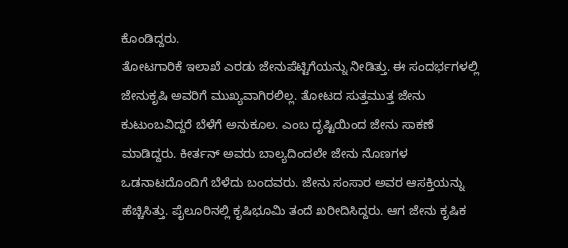ಕೊಂಡಿದ್ದರು.
ತೋಟಗಾರಿಕೆ ಇಲಾಖೆ ಎರಡು ಜೇನುಪೆಟ್ಟಿಗೆಯನ್ನು ನೀಡಿತ್ತು. ಈ ಸಂದರ್ಭಗಳಲ್ಲಿ ಜೇನುಕೃಷಿ ಅವರಿಗೆ ಮುಖ್ಯವಾಗಿರಲಿಲ್ಲ. ತೋಟದ ಸುತ್ತಮುತ್ತ ಜೇನು ಕುಟುಂಬವಿದ್ದರೆ ಬೆಳೆಗೆ ಅನುಕೂಲ. ಎಂಬ ದೃಷ್ಟಿಯಿಂದ ಜೇನು ಸಾಕಣೆ ಮಾಡಿದ್ದರು. ಕೀರ್ತನ್ ಅವರು ಬಾಲ್ಯದಿಂದಲೇ ಜೇನು ನೊಣಗಳ ಒಡನಾಟದೊಂದಿಗೆ ಬೆಳೆದು ಬಂದವರು. ಜೇನು ಸಂಸಾರ ಅವರ ಆಸಕ್ತಿಯನ್ನು ಹೆಚ್ಚಿಸಿತ್ತು. ಪೈಲೂರಿನಲ್ಲಿ ಕೃಷಿಭೂಮಿ ತಂದೆ ಖರೀದಿಸಿದ್ದರು. ಆಗ ಜೇನು ಕೃಷಿಕ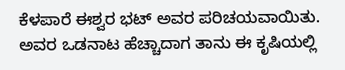ಕೆಳಪಾರೆ ಈಶ್ವರ ಭಟ್ ಅವರ ಪರಿಚಯವಾಯಿತು. ಅವರ ಒಡನಾಟ ಹೆಚ್ಚಾದಾಗ ತಾನು ಈ ಕೃಷಿಯಲ್ಲಿ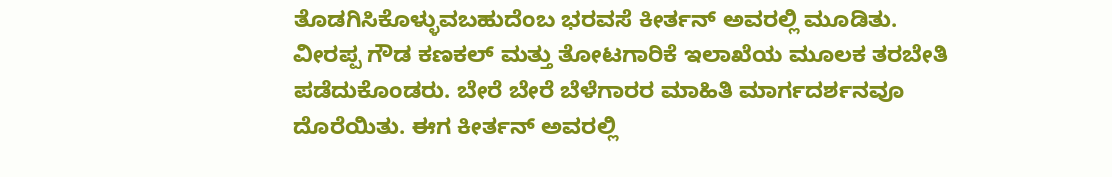ತೊಡಗಿಸಿಕೊಳ್ಳುವಬಹುದೆಂಬ ಭರವಸೆ ಕೀರ್ತನ್ ಅವರಲ್ಲಿ ಮೂಡಿತು.
ವೀರಪ್ಪ ಗೌಡ ಕಣಕಲ್ ಮತ್ತು ತೋಟಗಾರಿಕೆ ಇಲಾಖೆಯ ಮೂಲಕ ತರಬೇತಿ ಪಡೆದುಕೊಂಡರು. ಬೇರೆ ಬೇರೆ ಬೆಳೆಗಾರರ ಮಾಹಿತಿ ಮಾರ್ಗದರ್ಶನವೂ ದೊರೆಯಿತು. ಈಗ ಕೀರ್ತನ್ ಅವರಲ್ಲಿ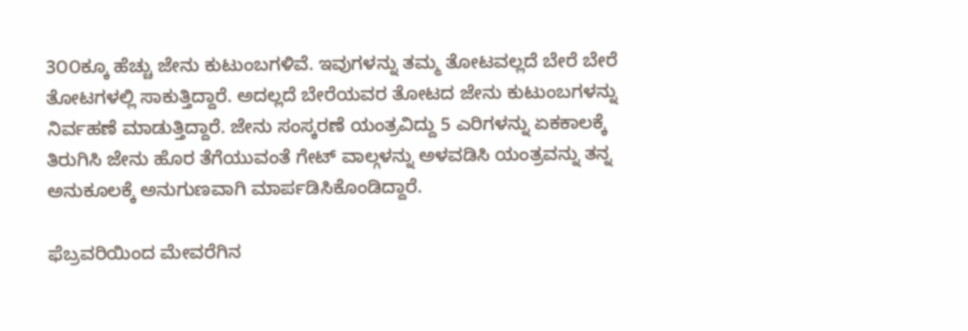3೦೦ಕ್ಕೂ ಹೆಚ್ಚು ಜೇನು ಕುಟುಂಬಗಳಿವೆ. ಇವುಗಳನ್ನು ತಮ್ಮ ತೋಟವಲ್ಲದೆ ಬೇರೆ ಬೇರೆ ತೋಟಗಳಲ್ಲಿ ಸಾಕುತ್ತಿದ್ದಾರೆ. ಅದಲ್ಲದೆ ಬೇರೆಯವರ ತೋಟದ ಜೇನು ಕುಟುಂಬಗಳನ್ನು ನಿರ್ವಹಣೆ ಮಾಡುತ್ತಿದ್ದಾರೆ. ಜೇನು ಸಂಸ್ಕರಣೆ ಯಂತ್ರವಿದ್ದು 5 ಎರಿಗಳನ್ನು ಏಕಕಾಲಕ್ಕೆ ತಿರುಗಿಸಿ ಜೇನು ಹೊರ ತೆಗೆಯುವಂತೆ ಗೇಟ್ ವಾಲ್ಗಳನ್ನು ಅಳವಡಿಸಿ ಯಂತ್ರವನ್ನು ತನ್ನ ಅನುಕೂಲಕ್ಕೆ ಅನುಗುಣವಾಗಿ ಮಾರ್ಪಡಿಸಿಕೊಂಡಿದ್ದಾರೆ.

ಫೆಬ್ರವರಿಯಿಂದ ಮೇವರೆಗಿನ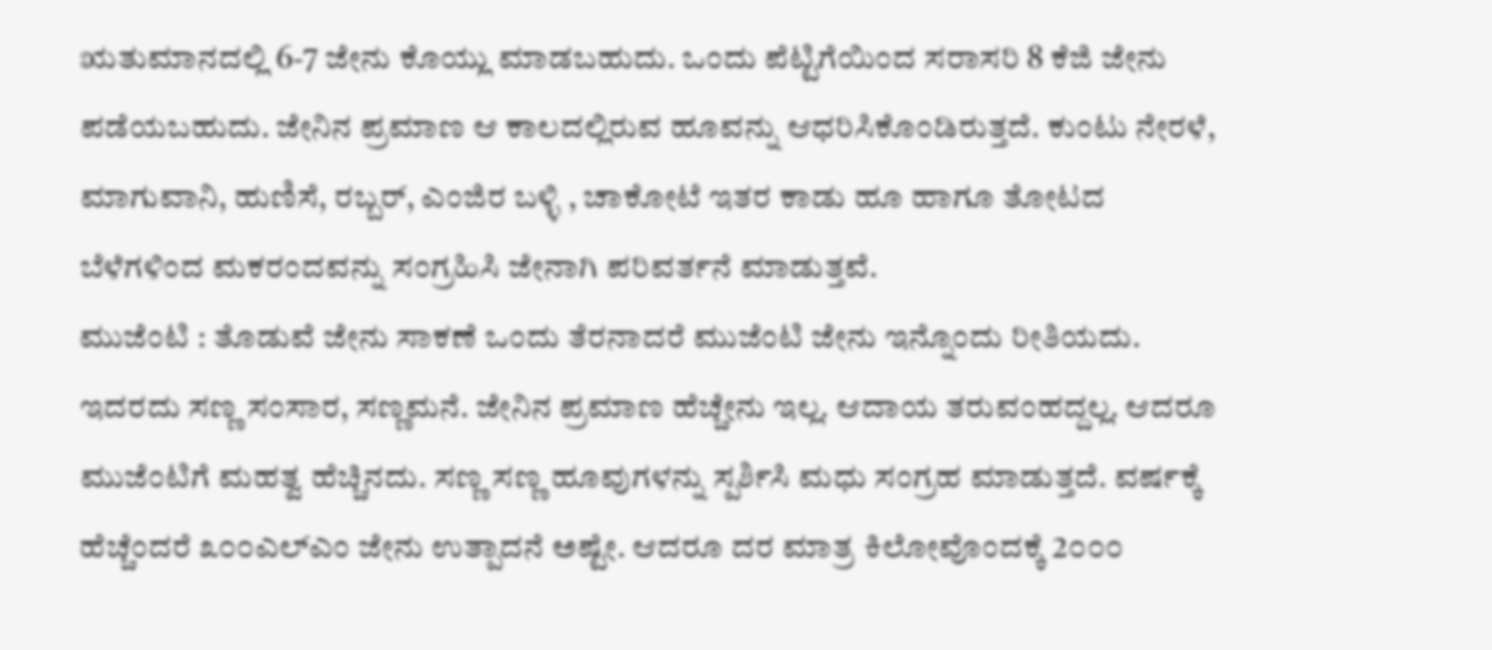ಋತುಮಾನದಲ್ಲಿ 6-7 ಜೇನು ಕೊಯ್ಲು ಮಾಡಬಹುದು. ಒಂದು ಪೆಟ್ಟಿಗೆಯಿಂದ ಸರಾಸರಿ 8 ಕೆಜಿ ಜೇನು ಪಡೆಯಬಹುದು. ಜೇನಿನ ಪ್ರಮಾಣ ಆ ಕಾಲದಲ್ಲಿರುವ ಹೂವನ್ನು ಆಧರಿಸಿಕೊಂಡಿರುತ್ತದೆ. ಕುಂಟು ನೇರಳೆ, ಮಾಗುವಾನಿ, ಹುಣಿಸೆ, ರಬ್ಬರ್, ಎಂಜಿರ ಬಳ್ಳಿ , ಚಾಕೋಟೆ ಇತರ ಕಾಡು ಹೂ ಹಾಗೂ ತೋಟದ ಬೆಳೆಗಳಿಂದ ಮಕರಂದವನ್ನು ಸಂಗ್ರಹಿಸಿ ಜೇನಾಗಿ ಪರಿವರ್ತನೆ ಮಾಡುತ್ತವೆ.
ಮುಜೆಂಟಿ : ತೊಡುವೆ ಜೇನು ಸಾಕಣೆ ಒಂದು ತೆರನಾದರೆ ಮುಜೆಂಟಿ ಜೇನು ಇನ್ನೊಂದು ರೀತಿಯದು. ಇದರದು ಸಣ್ಣ ಸಂಸಾರ, ಸಣ್ಣಮನೆ. ಜೇನಿನ ಪ್ರಮಾಣ ಹೆಚ್ಚೇನು ಇಲ್ಲ. ಆದಾಯ ತರುವಂಹದ್ದಲ್ಲ. ಆದರೂ ಮುಜೆಂಟಿಗೆ ಮಹತ್ವ ಹೆಚ್ಚಿನದು. ಸಣ್ಣ ಸಣ್ಣ ಹೂವುಗಳನ್ನು ಸ್ಪರ್ಶಿಸಿ ಮಧು ಸಂಗ್ರಹ ಮಾಡುತ್ತದೆ. ವರ್ಷಕ್ಕೆ ಹೆಚ್ಚೆಂದರೆ ೩೦೦ಎಲ್ಎಂ ಜೇನು ಉತ್ಪಾದನೆ ಅಷ್ಟೇ. ಆದರೂ ದರ ಮಾತ್ರ ಕಿಲೋವೊಂದಕ್ಕೆ 2೦೦೦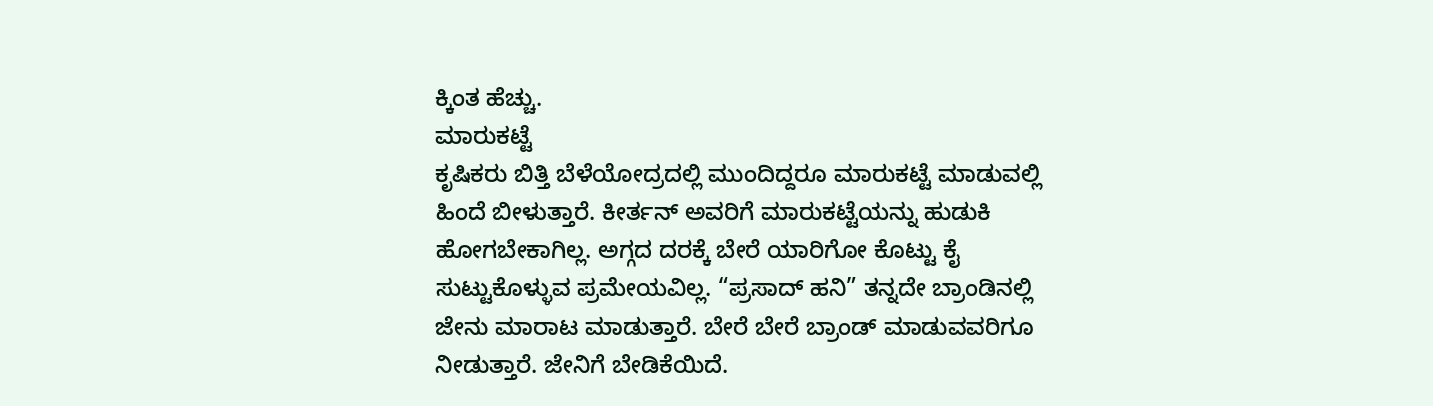ಕ್ಕಿಂತ ಹೆಚ್ಚು.
ಮಾರುಕಟ್ಟೆ
ಕೃಷಿಕರು ಬಿತ್ತಿ ಬೆಳೆಯೋದ್ರದಲ್ಲಿ ಮುಂದಿದ್ದರೂ ಮಾರುಕಟ್ಟೆ ಮಾಡುವಲ್ಲಿ ಹಿಂದೆ ಬೀಳುತ್ತಾರೆ. ಕೀರ್ತನ್ ಅವರಿಗೆ ಮಾರುಕಟ್ಟೆಯನ್ನು ಹುಡುಕಿ ಹೋಗಬೇಕಾಗಿಲ್ಲ. ಅಗ್ಗದ ದರಕ್ಕೆ ಬೇರೆ ಯಾರಿಗೋ ಕೊಟ್ಟು ಕೈ ಸುಟ್ಟುಕೊಳ್ಳುವ ಪ್ರಮೇಯವಿಲ್ಲ. “ಪ್ರಸಾದ್ ಹನಿ” ತನ್ನದೇ ಬ್ರಾಂಡಿನಲ್ಲಿ ಜೇನು ಮಾರಾಟ ಮಾಡುತ್ತಾರೆ. ಬೇರೆ ಬೇರೆ ಬ್ರಾಂಡ್ ಮಾಡುವವರಿಗೂ ನೀಡುತ್ತಾರೆ. ಜೇನಿಗೆ ಬೇಡಿಕೆಯಿದೆ.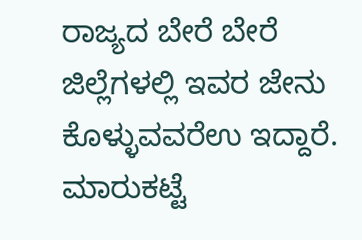ರಾಜ್ಯದ ಬೇರೆ ಬೇರೆ ಜಿಲ್ಲೆಗಳಲ್ಲಿ ಇವರ ಜೇನು ಕೊಳ್ಳುವವರೆಉ ಇದ್ದಾರೆ. ಮಾರುಕಟ್ಟೆ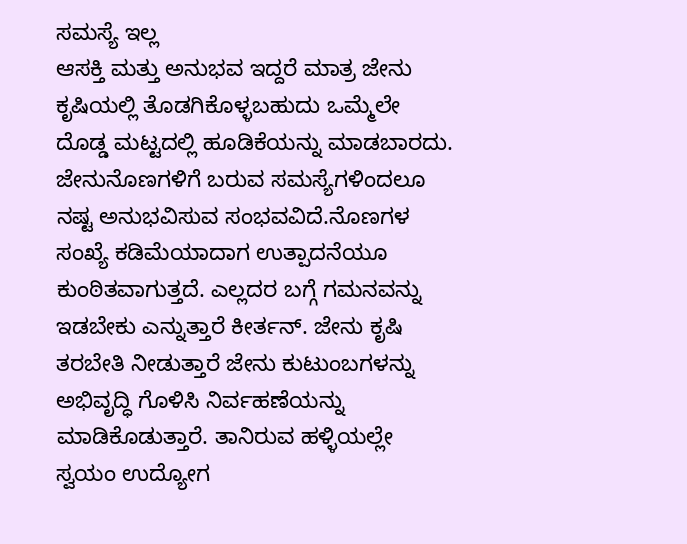ಸಮಸ್ಯೆ ಇಲ್ಲ
ಆಸಕ್ತಿ ಮತ್ತು ಅನುಭವ ಇದ್ದರೆ ಮಾತ್ರ ಜೇನು ಕೃಷಿಯಲ್ಲಿ ತೊಡಗಿಕೊಳ್ಳಬಹುದು ಒಮ್ಮೆಲೇ ದೊಡ್ಡ ಮಟ್ಟದಲ್ಲಿ ಹೂಡಿಕೆಯನ್ನು ಮಾಡಬಾರದು. ಜೇನುನೊಣಗಳಿಗೆ ಬರುವ ಸಮಸ್ಯೆಗಳಿಂದಲೂ ನಷ್ಟ ಅನುಭವಿಸುವ ಸಂಭವವಿದೆ.ನೊಣಗಳ ಸಂಖ್ಯೆ ಕಡಿಮೆಯಾದಾಗ ಉತ್ಪಾದನೆಯೂ ಕುಂಠಿತವಾಗುತ್ತದೆ. ಎಲ್ಲದರ ಬಗ್ಗೆ ಗಮನವನ್ನು ಇಡಬೇಕು ಎನ್ನುತ್ತಾರೆ ಕೀರ್ತನ್. ಜೇನು ಕೃಷಿ ತರಬೇತಿ ನೀಡುತ್ತಾರೆ ಜೇನು ಕುಟುಂಬಗಳನ್ನು ಅಭಿವೃದ್ಧಿ ಗೊಳಿಸಿ ನಿರ್ವಹಣೆಯನ್ನು ಮಾಡಿಕೊಡುತ್ತಾರೆ. ತಾನಿರುವ ಹಳ್ಳಿಯಲ್ಲೇ ಸ್ವಯಂ ಉದ್ಯೋಗ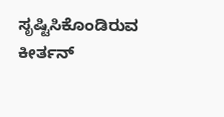ಸೃಷ್ಟಿಸಿಕೊಂಡಿರುವ ಕೀರ್ತನ್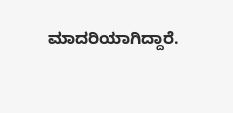ಮಾದರಿಯಾಗಿದ್ದಾರೆ.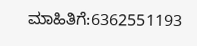ಮಾಹಿತಿಗೆ:6362551193